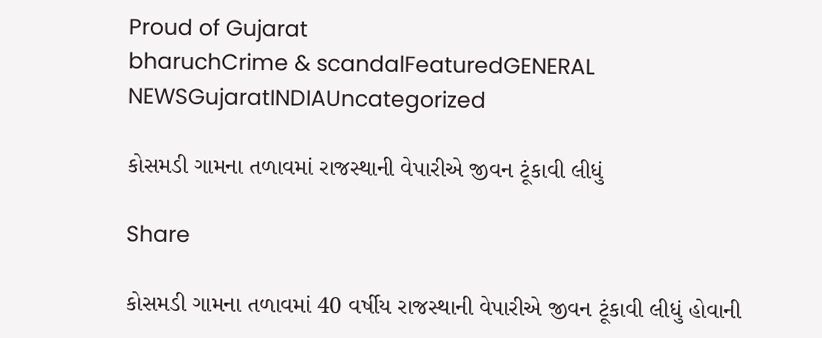Proud of Gujarat
bharuchCrime & scandalFeaturedGENERAL NEWSGujaratINDIAUncategorized

કોસમડી ગામના તળાવમાં રાજસ્થાની વેપારીએ જીવન ટૂંકાવી લીધું

Share

કોસમડી ગામના તળાવમાં 40 વર્ષીય રાજસ્થાની વેપારીએ જીવન ટૂંકાવી લીધું હોવાની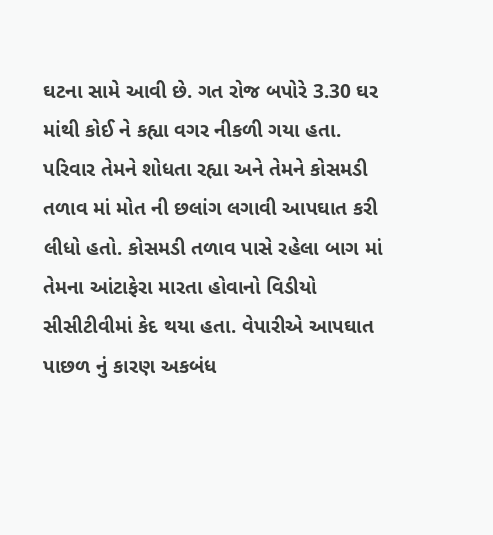ઘટના સામે આવી છે. ગત રોજ બપોરે 3.30 ઘર માંથી કોઈ ને કહ્યા વગર નીકળી ગયા હતા. પરિવાર તેમને શોધતા રહ્યા અને તેમને કોસમડી તળાવ માં મોત ની છલાંગ લગાવી આપઘાત કરી લીધો હતો. કોસમડી તળાવ પાસે રહેલા બાગ માં તેમના આંટાફેરા મારતા હોવાનો વિડીયો સીસીટીવીમાં કેદ થયા હતા. વેપારીએ આપઘાત પાછળ નું કારણ અકબંધ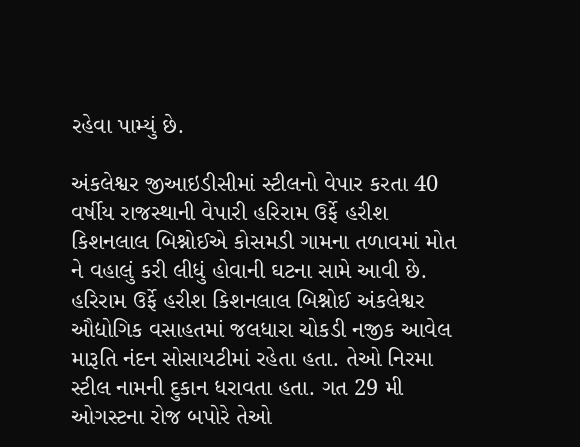રહેવા પામ્યું છે.

અંકલેશ્વર જીઆઇડીસીમાં સ્ટીલનો વેપાર કરતા 40 વર્ષીય રાજસ્થાની વેપારી હરિરામ ઉર્ફે હરીશ કિશનલાલ બિશ્નોઈએ કોસમડી ગામના તળાવમાં મોત ને વહાલું કરી લીધું હોવાની ઘટના સામે આવી છે. હરિરામ ઉર્ફે હરીશ કિશનલાલ બિશ્નોઈ અંકલેશ્વર ઔદ્યોગિક વસાહતમાં જલધારા ચોકડી નજીક આવેલ મારૂતિ નંદન સોસાયટીમાં રહેતા હતા. તેઓ નિરમા સ્ટીલ નામની દુકાન ધરાવતા હતા. ગત 29 મી ઓગસ્ટના રોજ બપોરે તેઓ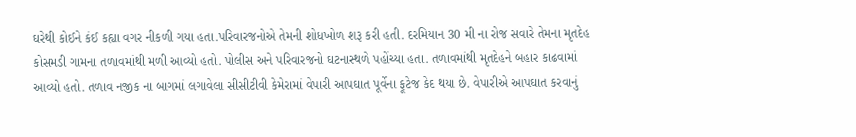ઘરેથી કોઈને કંઈ કહ્યા વગર નીકળી ગયા હતા.પરિવારજનોએ તેમની શોધખોળ શરૂ કરી હતી. દરમિયાન 30 મી ના રોજ સવારે તેમના મૃતદેહ કોસમડી ગામના તળાવમાંથી મળી આવ્યો હતો. પોલીસ અને પરિવારજનો ઘટનાસ્થળે પહોંચ્યા હતા. તળાવમાંથી મૃતદેહને બહાર કાઢવામાં આવ્યો હતો. તળાવ નજીક ના બાગમાં લગાવેલા સીસીટીવી કેમેરામાં વેપારી આપઘાત પૂર્વેના ફૂટેજ કેદ થયા છે. વેપારીએ આપઘાત કરવાનું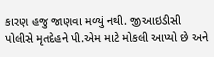કારણ હજુ જાણવા મળ્યું નથી. જીઆઇડીસી પોલીસે મૃતદેહને પી.એમ માટે મોકલી આપ્યો છે અને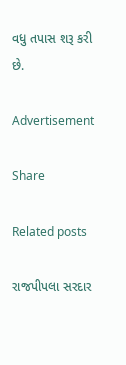વધુ તપાસ શરૂ કરી છે.

Advertisement

Share

Related posts

રાજપીપલા સરદાર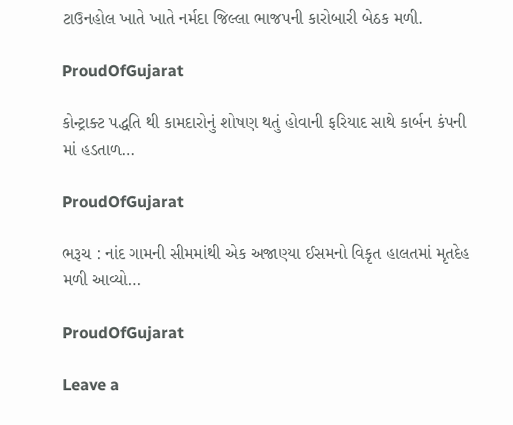ટાઉનહોલ ખાતે ખાતે નર્મદા જિલ્લા ભાજપની કારોબારી બેઠક મળી.

ProudOfGujarat

કોન્ટ્રાક્ટ પદ્ધતિ થી કામદારોનું શોષણ થતું હોવાની ફરિયાદ સાથે કાર્બન કંપની માં હડતાળ…

ProudOfGujarat

ભરૂચ : નાંદ ગામની સીમમાંથી એક અજાણ્યા ઈસમનો વિકૃત હાલતમાં મૃતદેહ મળી આવ્યો…

ProudOfGujarat

Leave a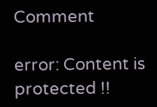Comment

error: Content is protected !!